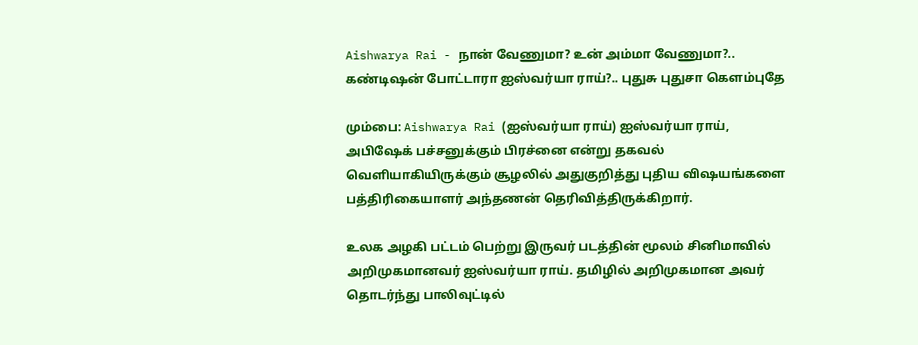Aishwarya Rai - நான் வேணுமா? உன் அம்மா வேணுமா?.. கண்டிஷன் போட்டாரா ஐஸ்வர்யா ராய்?.. புதுசு புதுசா கெளம்புதே

மும்பை: Aishwarya Rai (ஐஸ்வர்யா ராய்) ஐஸ்வர்யா ராய், அபிஷேக் பச்சனுக்கும் பிரச்னை என்று தகவல் வெளியாகியிருக்கும் சூழலில் அதுகுறித்து புதிய விஷயங்களை பத்திரிகையாளர் அந்தணன் தெரிவித்திருக்கிறார்.

உலக அழகி பட்டம் பெற்று இருவர் படத்தின் மூலம் சினிமாவில் அறிமுகமானவர் ஐஸ்வர்யா ராய். தமிழில் அறிமுகமான அவர் தொடர்ந்து பாலிவுட்டில்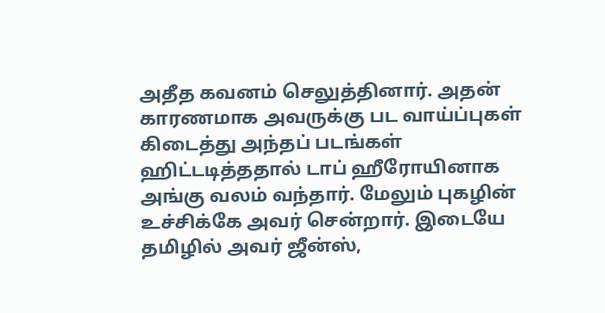அதீத கவனம் செலுத்தினார். அதன் காரணமாக அவருக்கு பட வாய்ப்புகள் கிடைத்து அந்தப் படங்கள் ஹிட்டடித்ததால் டாப் ஹீரோயினாக அங்கு வலம் வந்தார். மேலும் புகழின் உச்சிக்கே அவர் சென்றார். இடையே தமிழில் அவர் ஜீன்ஸ்,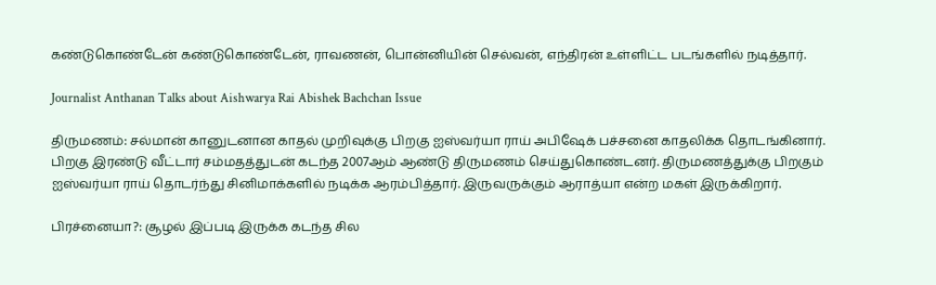கண்டுகொண்டேன் கண்டுகொண்டேன், ராவணன், பொன்னியின் செல்வன், எந்திரன் உள்ளிட்ட படங்களில் நடித்தார்.

Journalist Anthanan Talks about Aishwarya Rai Abishek Bachchan Issue

திருமணம்: சல்மான் கானுடனான காதல் முறிவுக்கு பிறகு ஐஸ்வர்யா ராய் அபிஷேக் பச்சனை காதலிக்க தொடங்கினார். பிறகு இரண்டு வீட்டார் சம்மதத்துடன் கடந்த 2007ஆம் ஆண்டு திருமணம் செய்துகொண்டனர். திருமணத்துக்கு பிறகும் ஐஸ்வர்யா ராய் தொடர்ந்து சினிமாக்களில் நடிக்க ஆரம்பித்தார். இருவருக்கும் ஆராத்யா என்ற மகள் இருக்கிறார்.

பிரச்னையா?: சூழல் இப்படி இருக்க கடந்த சில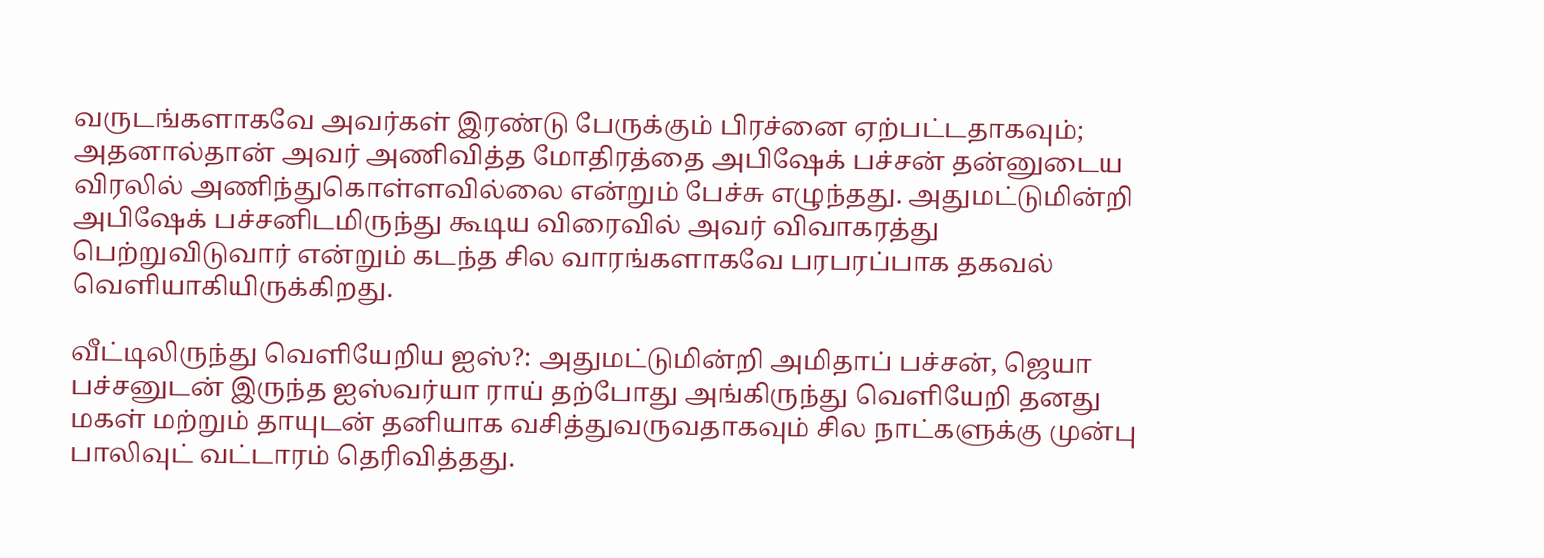வருடங்களாகவே அவர்கள் இரண்டு பேருக்கும் பிரச்னை ஏற்பட்டதாகவும்; அதனால்தான் அவர் அணிவித்த மோதிரத்தை அபிஷேக் பச்சன் தன்னுடைய விரலில் அணிந்துகொள்ளவில்லை என்றும் பேச்சு எழுந்தது. அதுமட்டுமின்றி அபிஷேக் பச்சனிடமிருந்து கூடிய விரைவில் அவர் விவாகரத்து பெற்றுவிடுவார் என்றும் கடந்த சில வாரங்களாகவே பரபரப்பாக தகவல் வெளியாகியிருக்கிறது.

வீட்டிலிருந்து வெளியேறிய ஐஸ்?: அதுமட்டுமின்றி அமிதாப் பச்சன், ஜெயா பச்சனுடன் இருந்த ஐஸ்வர்யா ராய் தற்போது அங்கிருந்து வெளியேறி தனது மகள் மற்றும் தாயுடன் தனியாக வசித்துவருவதாகவும் சில நாட்களுக்கு முன்பு பாலிவுட் வட்டாரம் தெரிவித்தது.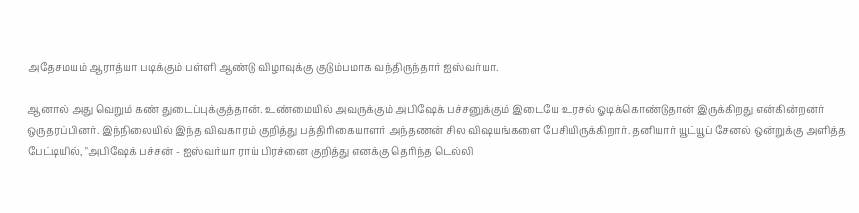அதேசமயம் ஆராத்யா படிக்கும் பள்ளி ஆண்டு விழாவுக்கு குடும்பமாக வந்திருந்தார் ஐஸ்வர்யா.

ஆனால் அது வெறும் கண் துடைப்புக்குத்தான். உண்மையில் அவருக்கும் அபிஷேக் பச்சனுக்கும் இடையே உரசல் ஓடிக்கொண்டுதான் இருக்கிறது என்கின்றனர் ஒருதரப்பினர். இந்நிலையில் இந்த விவகாரம் குறித்து பத்திரிகையாளர் அந்தணன் சில விஷயங்களை பேசியிருக்கிறார். தனியார் யூட்யூப் சேனல் ஒன்றுக்கு அளித்த பேட்டியில், "அபிஷேக் பச்சன் - ஐஸ்வர்யா ராய் பிரச்னை குறித்து எனக்கு தெரிந்த டெல்லி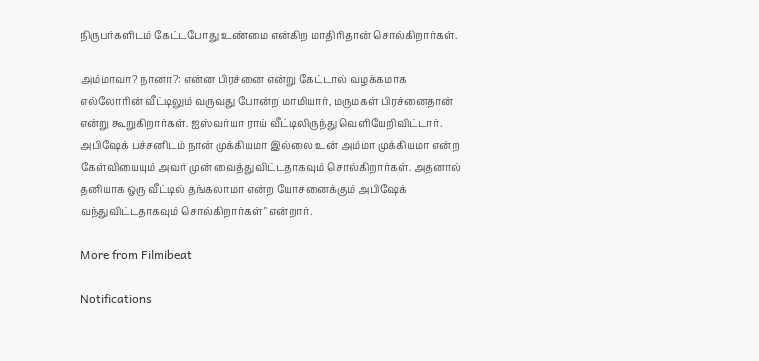நிருபர்களிடம் கேட்டபோது உண்மை என்கிற மாதிரிதான் சொல்கிறார்கள்.

அம்மாவா? நானா?: என்ன பிரச்னை என்று கேட்டால் வழக்கமாக எல்லோரின் வீட்டிலும் வருவது போன்ற மாமியார், மருமகள் பிரச்னைதான் என்று கூறுகிறார்கள். ஐஸ்வர்யா ராய் வீட்டிலிருந்து வெளியேறிவிட்டார். அபிஷேக் பச்சனிடம் நான் முக்கியமா இல்லை உன் அம்மா முக்கியமா என்ற கேள்வியையும் அவர் முன் வைத்துவிட்டதாகவும் சொல்கிறார்கள். அதனால் தனியாக ஒரு வீட்டில் தங்கலாமா என்ற யோசனைக்கும் அபிஷேக் வந்துவிட்டதாகவும் சொல்கிறார்கள்" என்றார்.

More from Filmibeat

Notifications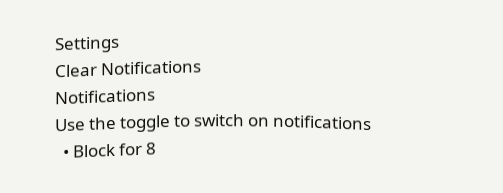Settings
Clear Notifications
Notifications
Use the toggle to switch on notifications
  • Block for 8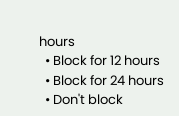hours
  • Block for 12 hours
  • Block for 24 hours
  • Don't block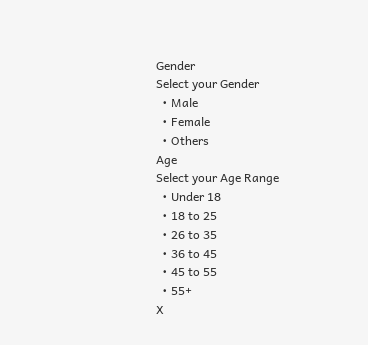Gender
Select your Gender
  • Male
  • Female
  • Others
Age
Select your Age Range
  • Under 18
  • 18 to 25
  • 26 to 35
  • 36 to 45
  • 45 to 55
  • 55+
X